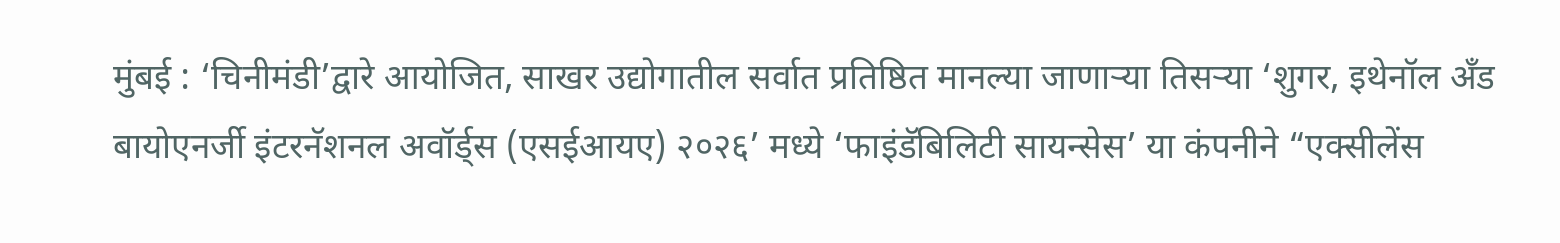मुंबई : ‘चिनीमंडी’द्वारे आयोजित, साखर उद्योगातील सर्वात प्रतिष्ठित मानल्या जाणाऱ्या तिसऱ्या ‘शुगर, इथेनॉल अँड बायोएनर्जी इंटरनॅशनल अवॉर्ड्स (एसईआयए) २०२६’ मध्ये ‘फाइंडॅबिलिटी सायन्सेस’ या कंपनीने “एक्सीलेंस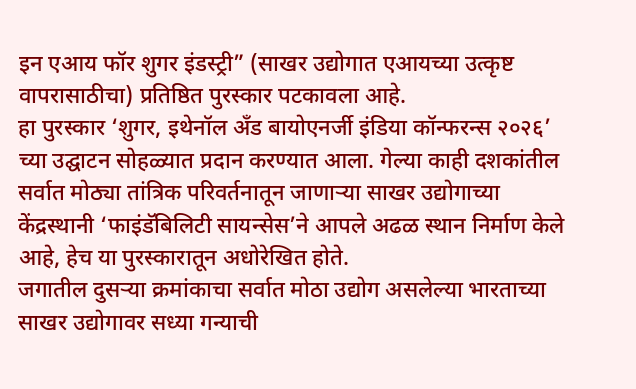इन एआय फॉर शुगर इंडस्ट्री” (साखर उद्योगात एआयच्या उत्कृष्ट वापरासाठीचा) प्रतिष्ठित पुरस्कार पटकावला आहे.
हा पुरस्कार ‘शुगर, इथेनॉल अँड बायोएनर्जी इंडिया कॉन्फरन्स २०२६’ च्या उद्घाटन सोहळ्यात प्रदान करण्यात आला. गेल्या काही दशकांतील सर्वात मोठ्या तांत्रिक परिवर्तनातून जाणाऱ्या साखर उद्योगाच्या केंद्रस्थानी ‘फाइंडॅबिलिटी सायन्सेस’ने आपले अढळ स्थान निर्माण केले आहे, हेच या पुरस्कारातून अधोरेखित होते.
जगातील दुसऱ्या क्रमांकाचा सर्वात मोठा उद्योग असलेल्या भारताच्या साखर उद्योगावर सध्या गन्याची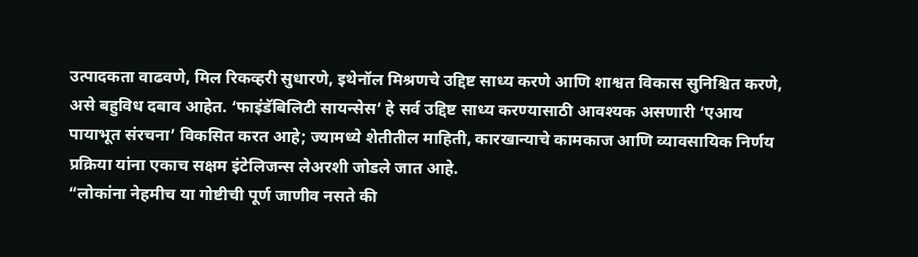उत्पादकता वाढवणे, मिल रिकव्हरी सुधारणे, इथेनॉल मिश्रणचे उद्दिष्ट साध्य करणे आणि शाश्वत विकास सुनिश्चित करणे, असे बहुविध दबाव आहेत. ‘फाइंडॅबिलिटी सायन्सेस’ हे सर्व उद्दिष्ट साध्य करण्यासाठी आवश्यक असणारी ‘एआय पायाभूत संरचना’ विकसित करत आहे; ज्यामध्ये शेतीतील माहिती, कारखान्याचे कामकाज आणि व्यावसायिक निर्णय प्रक्रिया यांना एकाच सक्षम इंटेलिजन्स लेअरशी जोडले जात आहे.
“लोकांना नेहमीच या गोष्टीची पूर्ण जाणीव नसते की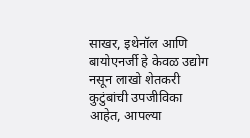साखर, इथेनॉल आणि बायोएनर्जी हे केवळ उद्योग नसून लाखो शेतकरी कुटुंबांची उपजीविका आहेत, आपल्या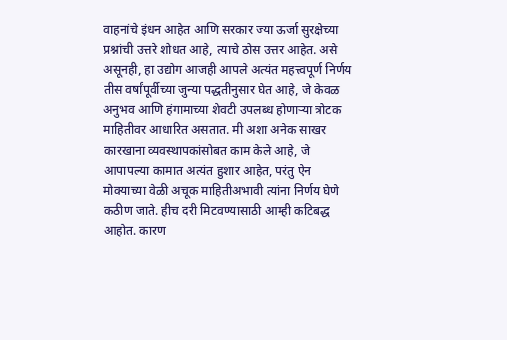वाहनांचे इंधन आहेत आणि सरकार ज्या ऊर्जा सुरक्षेच्या प्रश्नांची उत्तरे शोधत आहे, त्याचे ठोस उत्तर आहेत. असे असूनही, हा उद्योग आजही आपले अत्यंत महत्त्वपूर्ण निर्णय तीस वर्षांपूर्वीच्या जुन्या पद्धतीनुसार घेत आहे, जे केवळ अनुभव आणि हंगामाच्या शेवटी उपलब्ध होणाऱ्या त्रोटक माहितीवर आधारित असतात. मी अशा अनेक साखर कारखाना व्यवस्थापकांसोबत काम केले आहे, जे आपापल्या कामात अत्यंत हुशार आहेत, परंतु ऐन मोक्याच्या वेळी अचूक माहितीअभावी त्यांना निर्णय घेणे कठीण जाते. हीच दरी मिटवण्यासाठी आम्ही कटिबद्ध आहोत. कारण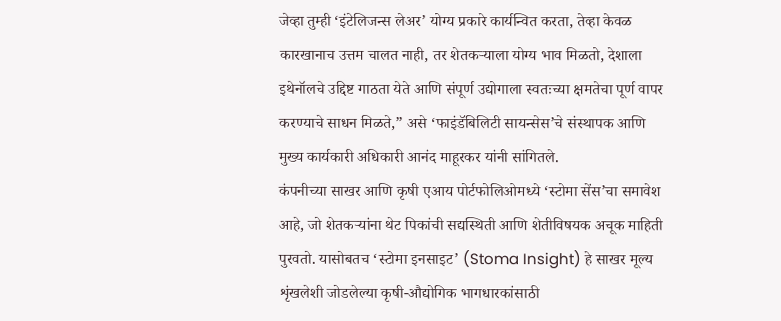जेव्हा तुम्ही ‘इंटेलिजन्स लेअर’ योग्य प्रकारे कार्यन्वित करता, तेव्हा केवळ कारखानाच उत्तम चालत नाही, तर शेतकऱ्याला योग्य भाव मिळतो, देशाला इथेनॉलचे उद्दिष्ट गाठता येते आणि संपूर्ण उद्योगाला स्वतःच्या क्षमतेचा पूर्ण वापर करण्याचे साधन मिळते,” असे ‘फाइंडॅबिलिटी सायन्सेस’चे संस्थापक आणि मुख्य कार्यकारी अधिकारी आनंद माहूरकर यांनी सांगितले.
कंपनीच्या साखर आणि कृषी एआय पोर्टफोलिओमध्ये ‘स्टोमा सेंस’चा समावेश आहे, जो शेतकऱ्यांना थेट पिकांची सद्यस्थिती आणि शेतीविषयक अचूक माहिती पुरवतो. यासोबतच ‘स्टोमा इनसाइट’ (Stoma Insight) हे साखर मूल्य शृंखलेशी जोडलेल्या कृषी-औद्योगिक भागधारकांसाठी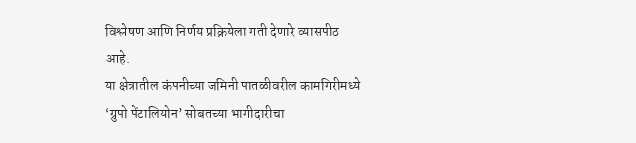विश्लेषण आणि निर्णय प्रक्रियेला गती देणारे व्यासपीठ आहे.
या क्षेत्रातील कंपनीच्या जमिनी पातळीवरील कामगिरीमध्ये ‘ग्रुपो पेंटालियोन’ सोबतच्या भागीदारीचा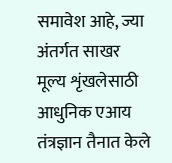समावेश आहे, ज्या अंतर्गत साखर मूल्य शृंखलेसाठी आधुनिक एआय तंत्रज्ञान तैनात केले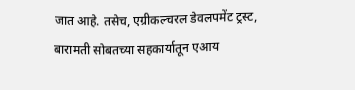जात आहे. तसेच, एग्रीकल्चरल डेवलपमेंट ट्रस्ट, बारामती सोबतच्या सहकार्यातून एआय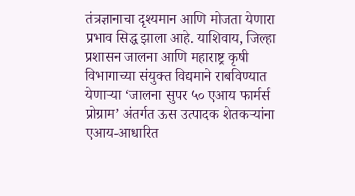तंत्रज्ञानाचा दृश्यमान आणि मोजता येणारा प्रभाव सिद्ध झाला आहे. याशिवाय, जिल्हा प्रशासन जालना आणि महाराष्ट्र कृषी विभागाच्या संयुक्त विद्यमाने राबविण्यात येणाऱ्या ‘जालना सुपर ५० एआय फार्मर्स प्रोग्राम’ अंतर्गत ऊस उत्पादक शेतकऱ्यांना एआय-आधारित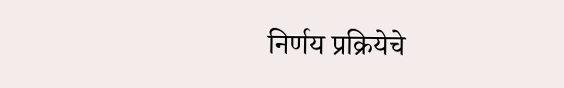निर्णय प्रक्रियेचे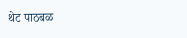थेट पाठबळ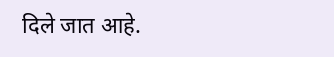दिले जात आहे.